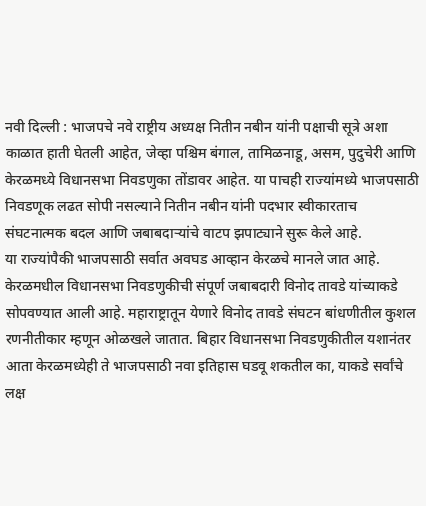नवी दिल्ली : भाजपचे नवे राष्ट्रीय अध्यक्ष नितीन नबीन यांनी पक्षाची सूत्रे अशा काळात हाती घेतली आहेत, जेव्हा पश्चिम बंगाल, तामिळनाडू, असम, पुदुचेरी आणि केरळमध्ये विधानसभा निवडणुका तोंडावर आहेत. या पाचही राज्यांमध्ये भाजपसाठी निवडणूक लढत सोपी नसल्याने नितीन नबीन यांनी पदभार स्वीकारताच संघटनात्मक बदल आणि जबाबदाऱ्यांचे वाटप झपाट्याने सुरू केले आहे.
या राज्यांपैकी भाजपसाठी सर्वात अवघड आव्हान केरळचे मानले जात आहे. केरळमधील विधानसभा निवडणुकीची संपूर्ण जबाबदारी विनोद तावडे यांच्याकडे सोपवण्यात आली आहे. महाराष्ट्रातून येणारे विनोद तावडे संघटन बांधणीतील कुशल रणनीतीकार म्हणून ओळखले जातात. बिहार विधानसभा निवडणुकीतील यशानंतर आता केरळमध्येही ते भाजपसाठी नवा इतिहास घडवू शकतील का, याकडे सर्वांचे लक्ष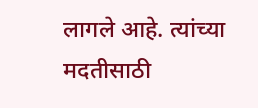लागले आहे. त्यांच्या मदतीसाठी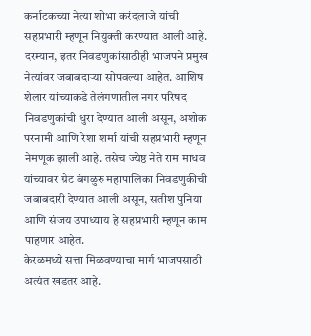कर्नाटकच्या नेत्या शोभा करंदलाजे यांची सहप्रभारी म्हणून नियुक्ती करण्यात आली आहे.
दरम्यान, इतर निवडणुकांसाठीही भाजपने प्रमुख नेत्यांवर जबाबदाऱ्या सोपवल्या आहेत. आशिष शेलार यांच्याकडे तेलंगणातील नगर परिषद निवडणुकांची धुरा देण्यात आली असून, अशोक परनामी आणि रेशा शर्मा यांची सहप्रभारी म्हणून नेमणूक झाली आहे. तसेच ज्येष्ठ नेते राम माधव यांच्यावर ग्रेट बंगळुरु महापालिका निवडणुकीची जबाबदारी देण्यात आली असून, सतीश पुनिया आणि संजय उपाध्याय हे सहप्रभारी म्हणून काम पाहणार आहेत.
केरळमध्ये सत्ता मिळवण्याचा मार्ग भाजपसाठी अत्यंत खडतर आहे.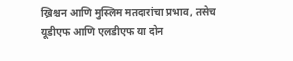ख्रिश्चन आणि मुस्लिम मतदारांचा प्रभाव, तसेच यूडीएफ आणि एलडीएफ या दोन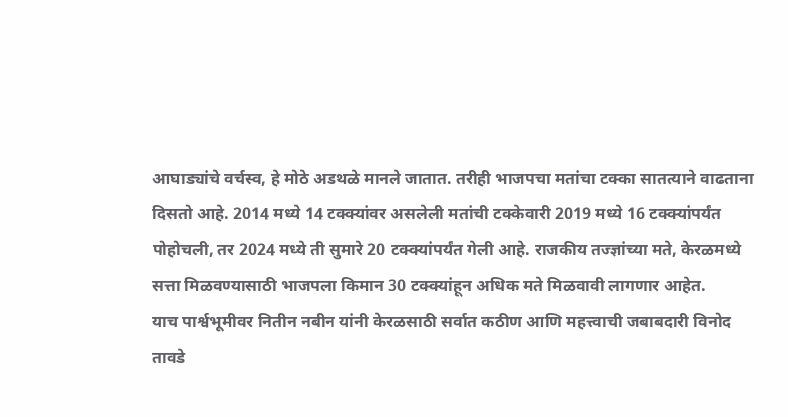आघाड्यांचे वर्चस्व, हे मोठे अडथळे मानले जातात. तरीही भाजपचा मतांचा टक्का सातत्याने वाढताना दिसतो आहे. 2014 मध्ये 14 टक्क्यांवर असलेली मतांची टक्केवारी 2019 मध्ये 16 टक्क्यांपर्यंत पोहोचली, तर 2024 मध्ये ती सुमारे 20 टक्क्यांपर्यंत गेली आहे. राजकीय तज्ज्ञांच्या मते, केरळमध्ये सत्ता मिळवण्यासाठी भाजपला किमान 30 टक्क्यांहून अधिक मते मिळवावी लागणार आहेत.
याच पार्श्वभूमीवर नितीन नबीन यांनी केरळसाठी सर्वात कठीण आणि महत्त्वाची जबाबदारी विनोद तावडे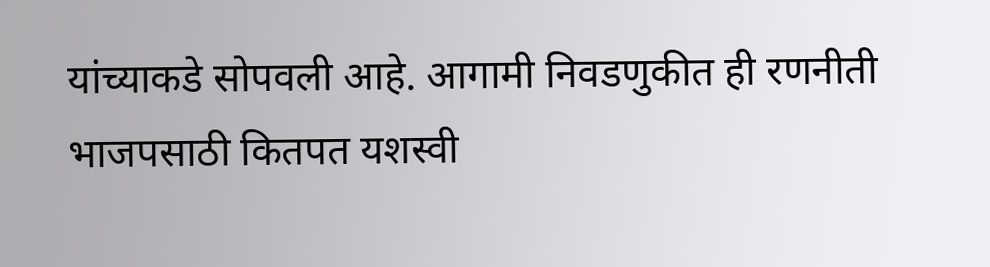यांच्याकडे सोपवली आहे. आगामी निवडणुकीत ही रणनीती भाजपसाठी कितपत यशस्वी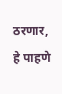ठरणार, हे पाहणे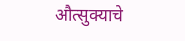औत्सुक्याचे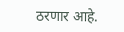ठरणार आहे.